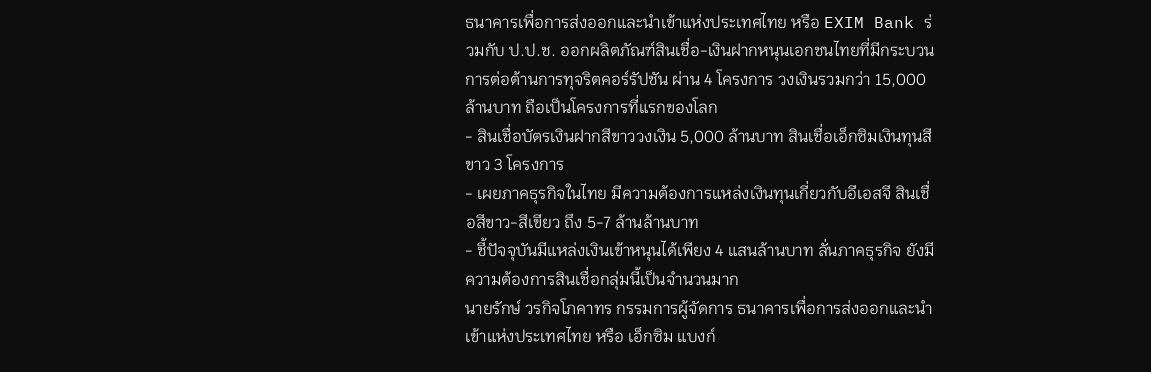ธนาคารเพื่อการส่งออกและนำเข้าแห่งประเทศไทย หรือ EXIM Bank ร่วมกับ ป.ป.ช. ออกผลิตภัณฑ์สินเชื่อ-เงินฝากหนุนเอกชนไทยที่มีกระบวนการต่อต้านการทุจริตคอร์รัปชัน ผ่าน 4 โครงการ วงเงินรวมกว่า 15,000 ล้านบาท ถือเป็นโครงการที่แรกของโลก
- สินเชื่อบัตรเงินฝากสีขาววงเงิน 5,000 ล้านบาท สินเชื่อเอ็กซิมเงินทุนสีขาว 3 โครงการ
- เผยภาคธุรกิจในไทย มีความต้องการแหล่งเงินทุนเกี่ยวกับอีเอสจี สินเชื่อสีขาว-สีเขียว ถึง 5-7 ล้านล้านบาท
- ชี้ปัจจุบันมีแหล่งเงินเข้าหนุนได้เพียง 4 แสนล้านบาท ลั่นภาคธุรกิจ ยังมีความต้องการสินเชื่อกลุ่มนี้เป็นจำนวนมาก
นายรักษ์ วรกิจโภคาทร กรรมการผู้จัดการ ธนาคารเพื่อการส่งออกและนำเข้าแห่งประเทศไทย หรือ เอ็กซิม แบงก์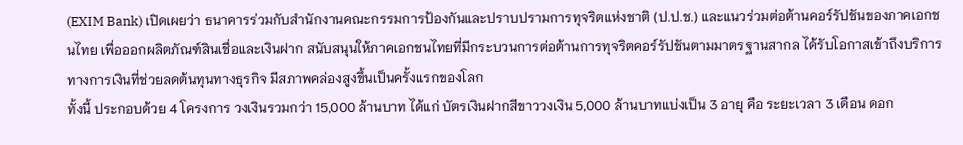(EXIM Bank) เปิดเผยว่า ธนาคารร่วมกับสำนักงานคณะกรรมการป้องกันและปราบปรามการทุจริตแห่งชาติ (ป.ป.ช.) และแนวร่วมต่อต้านคอร์รัปชันของภาคเอกชนไทย เพื่อออกผลิตภัณฑ์สินเชื่อและเงินฝาก สนับสนุนให้ภาคเอกชนไทยที่มีกระบวนการต่อต้านการทุจริตคอร์รัปชันตามมาตรฐานสากล ได้รับโอกาสเข้าถึงบริการทางการเงินที่ช่วยลดต้นทุนทางธุรกิจ มีสภาพคล่องสูงขึ้นเป็นครั้งแรกของโลก
ทั้งนี้ ประกอบด้วย 4 โครงการ วงเงินรวมกว่า 15,000 ล้านบาท ได้แก่ บัตรเงินฝากสีขาววงเงิน 5,000 ล้านบาทแบ่งเป็น 3 อายุ คือ ระยะเวลา 3 เดือน ดอก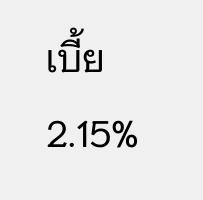เบี้ย 2.15%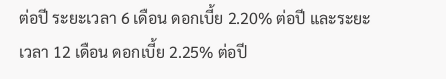ต่อปี ระยะเวลา 6 เดือน ดอกเบี้ย 2.20% ต่อปี และระยะเวลา 12 เดือน ดอกเบี้ย 2.25% ต่อปี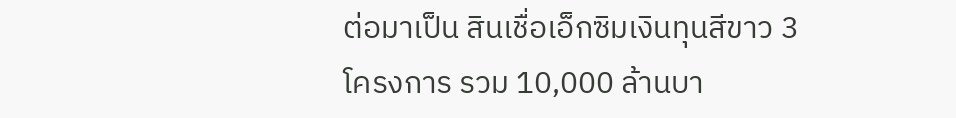ต่อมาเป็น สินเชื่อเอ็กซิมเงินทุนสีขาว 3 โครงการ รวม 10,000 ล้านบา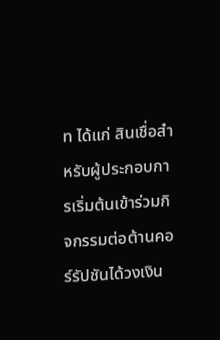ท ได้แก่ สินเชื่อสำหรับผู้ประกอบการเริ่มต้นเข้าร่วมกิจกรรมต่อต้านคอร์รัปชันได้วงเงิน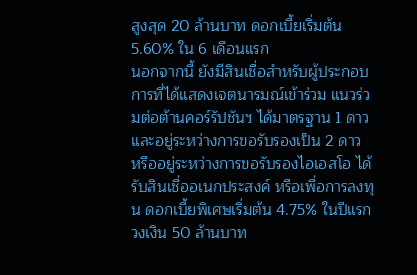สูงสุด 20 ล้านบาท ดอกเบี้ยเริ่มต้น 5.60% ใน 6 เดือนแรก
นอกจากนี้ ยังมีสินเชื่อสำหรับผู้ประกอบการที่ได้แสดงเจตนารมณ์เข้าร่วม แนวร่วมต่อต้านคอร์รัปชันฯ ได้มาตรฐาน 1 ดาว และอยู่ระหว่างการขอรับรองเป็น 2 ดาว หรืออยู่ระหว่างการขอรับรองไอเอสโอ ได้รับสินเชื่ออเนกประสงค์ หรือเพื่อการลงทุน ดอกเบี้ยพิเศษเริ่มต้น 4.75% ในปีแรก วงเงิน 50 ล้านบาท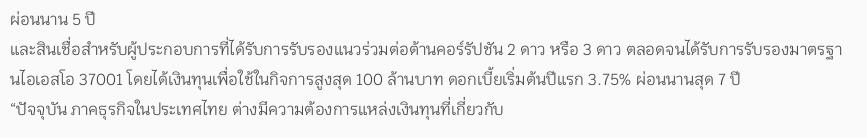ผ่อนนาน 5 ปี
และสินเชื่อสำหรับผู้ประกอบการที่ได้รับการรับรองแนวร่วมต่อต้านคอร์รัปชัน 2 ดาว หรือ 3 ดาว ตลอดจนได้รับการรับรองมาตรฐานไอเอสโอ 37001 โดยได้เงินทุนเพื่อใช้ในกิจการสูงสุด 100 ล้านบาท ดอกเบี้ยเริ่มต้นปีแรก 3.75% ผ่อนนานสุด 7 ปี
“ปัจจุบัน ภาคธุรกิจในประเทศไทย ต่างมีความต้องการแหล่งเงินทุนที่เกี่ยวกับ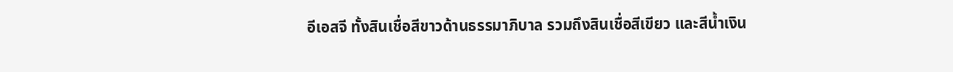อีเอสจี ทั้งสินเชื่อสีขาวด้านธรรมาภิบาล รวมถึงสินเชื่อสีเขียว และสีน้ำเงิน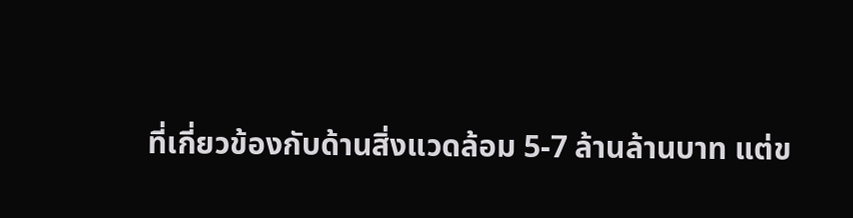ที่เกี่ยวข้องกับด้านสิ่งแวดล้อม 5-7 ล้านล้านบาท แต่ข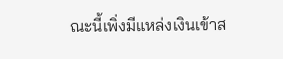ณะนี้เพิ่งมีแหล่งเงินเข้าส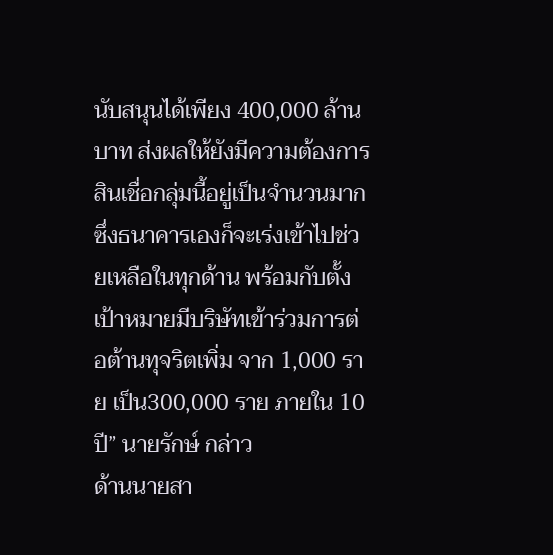นับสนุนได้เพียง 400,000 ล้านบาท ส่งผลให้ยังมีความต้องการสินเชื่อกลุ่มนี้อยู่เป็นจำนวนมาก ซึ่งธนาคารเองก็จะเร่งเข้าไปช่วยเหลือในทุกด้าน พร้อมกับตั้งเป้าหมายมีบริษัทเข้าร่วมการต่อต้านทุจริตเพิ่ม จาก 1,000 ราย เป็น300,000 ราย ภายใน 10 ปี” นายรักษ์ กล่าว
ด้านนายสา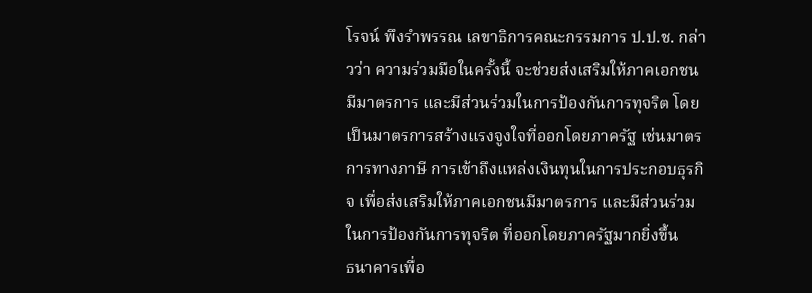โรจน์ พึงรำพรรณ เลขาธิการคณะกรรมการ ป.ป.ช. กล่าวว่า ความร่วมมือในครั้งนี้ จะช่วยส่งเสริมให้ภาคเอกชนมีมาตรการ และมีส่วนร่วมในการป้องกันการทุจริต โดยเป็นมาตรการสร้างแรงจูงใจที่ออกโดยภาครัฐ เช่นมาตรการทางภาษี การเข้าถึงแหล่งเงินทุนในการประกอบธุรกิจ เพื่อส่งเสริมให้ภาคเอกชนมีมาตรการ และมีส่วนร่วมในการป้องกันการทุจริต ที่ออกโดยภาครัฐมากยิ่งขึ้น
ธนาคารเพื่อ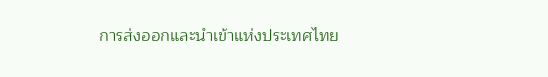การส่งออกและนำเข้าแห่งประเทศไทย